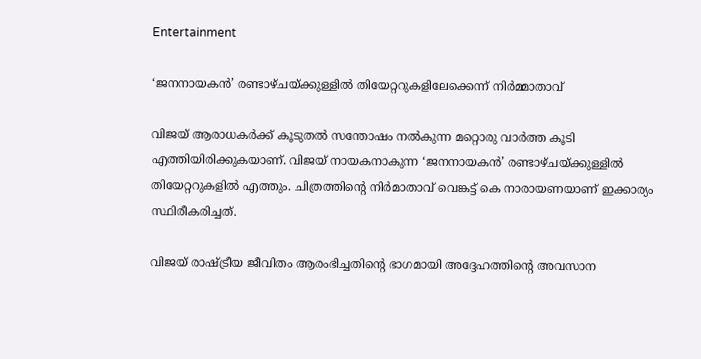Entertainment

‘ജനനായകന്‍’ രണ്ടാഴ്ചയ്ക്കുള്ളില്‍ തിയേറ്ററുകളിലേക്കെന്ന് നിര്‍മ്മാതാവ്

വിജയ്‌ ആരാധകര്‍ക്ക് കൂടുതല്‍ സന്തോഷം നല്‍കുന്ന മറ്റൊരു വാര്‍ത്ത കൂടി എത്തിയിരിക്കുകയാണ്. വിജയ് നായകനാകുന്ന ‘ജനനായകന്‍’ രണ്ടാഴ്ചയ്ക്കുള്ളില്‍ തിയേറ്ററുകളില്‍ എത്തും. ചിത്രത്തിന്റെ നിര്‍മാതാവ് വെങ്കട്ട് കെ നാരായണയാണ് ഇക്കാര്യം സ്ഥിരീകരിച്ചത്.

വിജയ് രാഷ്ട്രീയ ജീവിതം ആരംഭിച്ചതിന്റെ ഭാഗമായി അദ്ദേഹത്തിന്റെ അവസാന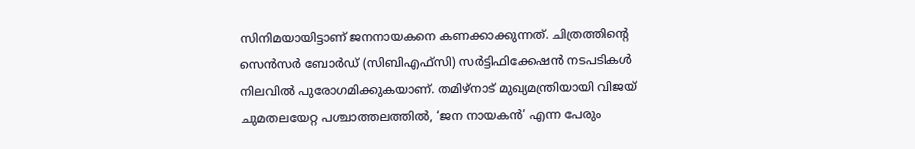സിനിമയായിട്ടാണ് ജനനായകനെ കണക്കാക്കുന്നത്. ചിത്രത്തിന്റെ സെന്‍സര്‍ ബോര്‍ഡ് (സിബിഎഫ്‌സി) സര്‍ട്ടിഫിക്കേഷന്‍ നടപടികള്‍ നിലവില്‍ പുരോഗമിക്കുകയാണ്. തമിഴ്നാട് മുഖ്യമന്ത്രിയായി വിജയ് ചുമതലയേറ്റ പശ്ചാത്തലത്തില്‍, ‘ജന നായകന്‍’ എന്ന പേരും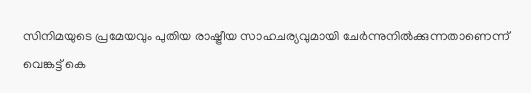സിനിമയുടെ പ്രമേയവും പുതിയ രാഷ്ട്രീയ സാഹചര്യവുമായി ചേര്‍ന്നുനില്‍ക്കുന്നതാണെന്ന് വെങ്കട്ട് കെ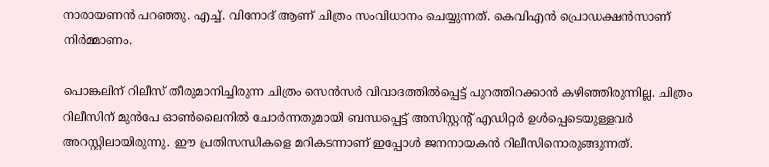നാരായണന്‍ പറഞ്ഞു. എച്ച്. വിനോദ് ആണ് ചിത്രം സംവിധാനം ചെയ്യുന്നത്. കെവിഎന്‍ പ്രൊഡക്ഷന്‍സാണ് നിര്‍മ്മാണം.

പൊങ്കലിന് റിലീസ് തീരുമാനിച്ചിരുന്ന ചിത്രം സെന്‍സര്‍ വിവാദത്തില്‍പ്പെട്ട് പുറത്തിറക്കാന്‍ കഴിഞ്ഞിരുന്നില്ല. ചിത്രം റിലീസിന് മുന്‍പേ ഓണ്‍ലൈനില്‍ ചോര്‍ന്നതുമായി ബന്ധപ്പെട്ട് അസിസ്റ്റന്റ് എഡിറ്റര്‍ ഉള്‍പ്പെടെയുള്ളവര്‍ അറസ്റ്റിലായിരുന്നു. ഈ പ്രതിസന്ധികളെ മറികടന്നാണ് ഇപ്പോള്‍ ജനനായകന്‍ റിലീസിനൊരുങ്ങുന്നത്.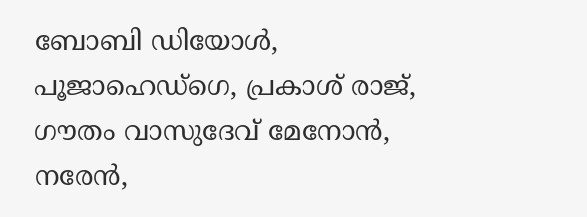ബോബി ഡിയോള്‍, പൂജാഹെഡ്ഗെ, പ്രകാശ് രാജ്, ഗൗതം വാസുദേവ് മേനോന്‍, നരേന്‍,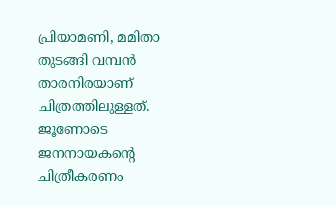പ്രിയാമണി, മമിതാ തുടങ്ങി വമ്പന്‍ താരനിരയാണ് ചിത്രത്തിലുള്ളത്. ജൂണോടെ ജനനായകന്റെ ചിത്രീകരണം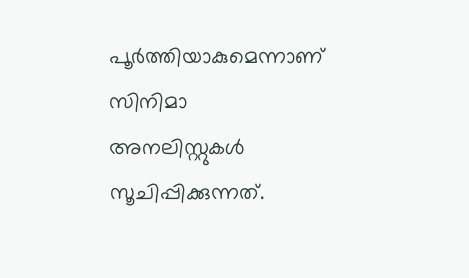പൂര്‍ത്തിയാകുമെന്നാണ് സിനിമാ അനലിസ്റ്റുകള്‍ സൂചിപ്പിക്കുന്നത്.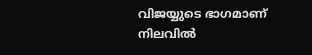വിജയ്യുടെ ഭാഗമാണ് നിലവില്‍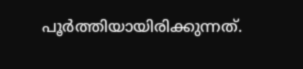പൂര്‍ത്തിയായിരിക്കുന്നത്.